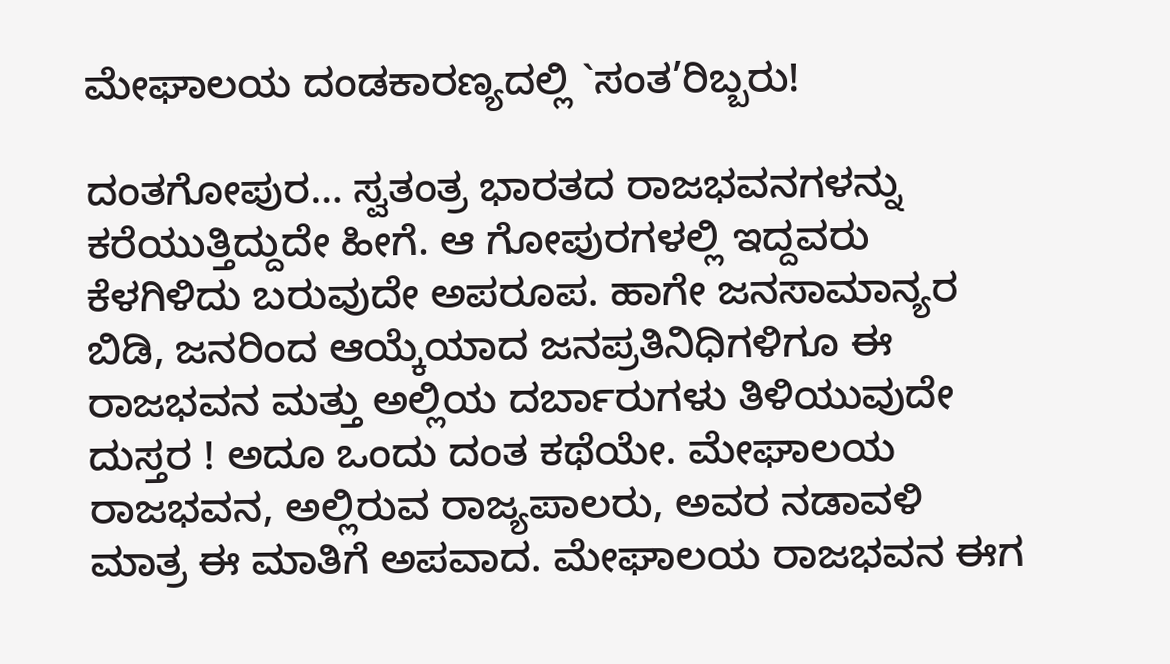ಮೇಘಾಲಯ ದಂಡಕಾರಣ್ಯದಲ್ಲಿ `ಸಂತ’ರಿಬ್ಬರು!

ದಂತಗೋಪುರ… ಸ್ವತಂತ್ರ ಭಾರತದ ರಾಜಭವನಗಳನ್ನು ಕರೆಯುತ್ತಿದ್ದುದೇ ಹೀಗೆ. ಆ ಗೋಪುರಗಳಲ್ಲಿ ಇದ್ದವರು ಕೆಳಗಿಳಿದು ಬರುವುದೇ ಅಪರೂಪ. ಹಾಗೇ ಜನಸಾಮಾನ್ಯರ ಬಿಡಿ, ಜನರಿಂದ ಆಯ್ಕೆಯಾದ ಜನಪ್ರತಿನಿಧಿಗಳಿಗೂ ಈ ರಾಜಭವನ ಮತ್ತು ಅಲ್ಲಿಯ ದರ್ಬಾರುಗಳು ತಿಳಿಯುವುದೇ ದುಸ್ತರ ! ಅದೂ ಒಂದು ದಂತ ಕಥೆಯೇ. ಮೇಘಾಲಯ ರಾಜಭವನ, ಅಲ್ಲಿರುವ ರಾಜ್ಯಪಾಲರು, ಅವರ ನಡಾವಳಿ ಮಾತ್ರ ಈ ಮಾತಿಗೆ ಅಪವಾದ. ಮೇಘಾಲಯ ರಾಜಭವನ ಈಗ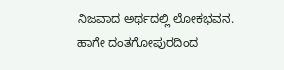ನಿಜವಾದ ಅರ್ಥದಲ್ಲಿ ಲೋಕಭವನ. ಹಾಗೇ ದಂತಗೋಪುರದಿಂದ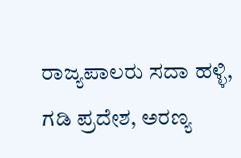ರಾಜ್ಯಪಾಲರು ಸದಾ ಹಳ್ಳಿ, ಗಡಿ ಪ್ರದೇಶ, ಅರಣ್ಯ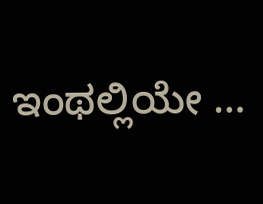ಇಂಥಲ್ಲಿಯೇ …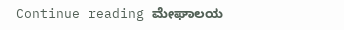Continue reading ಮೇಘಾಲಯ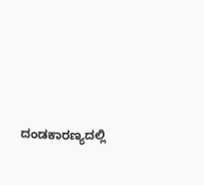ದಂಡಕಾರಣ್ಯದಲ್ಲಿ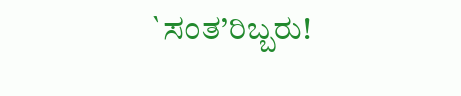`ಸಂತ’ರಿಬ್ಬರು!